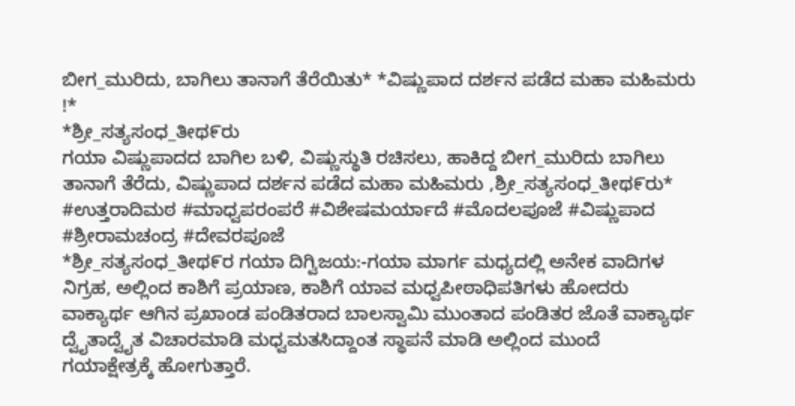ಬೀಗ_ಮುರಿದು, ಬಾಗಿಲು ತಾನಾಗೆ ತೆರೆಯಿತು* *ವಿಷ್ಣುಪಾದ ದರ್ಶನ ಪಡೆದ ಮಹಾ ಮಹಿಮರು !*
*ಶ್ರೀ_ಸತ್ಯಸಂಧ_ತೀಥ೯ರು
ಗಯಾ ವಿಷ್ಣುಪಾದದ ಬಾಗಿಲ ಬಳಿ, ವಿಷ್ಣುಸ್ಥುತಿ ರಚಿಸಲು, ಹಾಕಿದ್ದ ಬೀಗ_ಮುರಿದು ಬಾಗಿಲು ತಾನಾಗೆ ತೆರೆದು, ವಿಷ್ಣುಪಾದ ದರ್ಶನ ಪಡೆದ ಮಹಾ ಮಹಿಮರು ,ಶ್ರೀ_ಸತ್ಯಸಂಧ_ತೀಥ೯ರು*
#ಉತ್ತರಾದಿಮಠ #ಮಾಧ್ವಪರಂಪರೆ #ವಿಶೇಷಮರ್ಯಾದೆ #ಮೊದಲಪೂಜೆ #ವಿಷ್ಣುಪಾದ #ಶ್ರೀರಾಮಚಂದ್ರ #ದೇವರಪೂಜೆ
*ಶ್ರೀ_ಸತ್ಯಸಂಧ_ತೀಥ೯ರ ಗಯಾ ದಿಗ್ವಿಜಯ:-ಗಯಾ ಮಾರ್ಗ ಮಧ್ಯದಲ್ಲಿ ಅನೇಕ ವಾದಿಗಳ ನಿಗ್ರಹ, ಅಲ್ಲಿಂದ ಕಾಶಿಗೆ ಪ್ರಯಾಣ, ಕಾಶಿಗೆ ಯಾವ ಮಧ್ವಪೀಠಾಧಿಪತಿಗಳು ಹೋದರು ವಾಕ್ಯಾರ್ಥ ಆಗಿನ ಪ್ರಖಾಂಡ ಪಂಡಿತರಾದ ಬಾಲಸ್ವಾಮಿ ಮುಂತಾದ ಪಂಡಿತರ ಜೊತೆ ವಾಕ್ಯಾರ್ಥ ದ್ವೈತಾದ್ವೈತ ವಿಚಾರಮಾಡಿ ಮಧ್ವಮತಸಿದ್ದಾಂತ ಸ್ಥಾಪನೆ ಮಾಡಿ ಅಲ್ಲಿಂದ ಮುಂದೆ ಗಯಾಕ್ಷೇತ್ರಕ್ಕೆ ಹೋಗುತ್ತಾರೆ.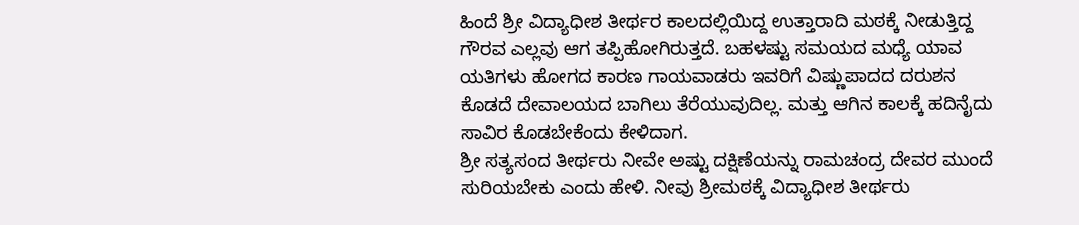ಹಿಂದೆ ಶ್ರೀ ವಿದ್ಯಾಧೀಶ ತೀರ್ಥರ ಕಾಲದಲ್ಲಿಯಿದ್ದ ಉತ್ತಾರಾದಿ ಮಠಕ್ಕೆ ನೀಡುತ್ತಿದ್ದ ಗೌರವ ಎಲ್ಲವು ಆಗ ತಪ್ಪಿಹೋಗಿರುತ್ತದೆ. ಬಹಳಷ್ಟು ಸಮಯದ ಮಧ್ಯೆ ಯಾವ ಯತಿಗಳು ಹೋಗದ ಕಾರಣ ಗಾಯವಾಡರು ಇವರಿಗೆ ವಿಷ್ಣುಪಾದದ ದರುಶನ ಕೊಡದೆ ದೇವಾಲಯದ ಬಾಗಿಲು ತೆರೆಯುವುದಿಲ್ಲ. ಮತ್ತು ಆಗಿನ ಕಾಲಕ್ಕೆ ಹದಿನೈದು ಸಾವಿರ ಕೊಡಬೇಕೆಂದು ಕೇಳಿದಾಗ.
ಶ್ರೀ ಸತ್ಯಸಂದ ತೀರ್ಥರು ನೀವೇ ಅಷ್ಟು ದಕ್ಷಿಣೆಯನ್ನು ರಾಮಚಂದ್ರ ದೇವರ ಮುಂದೆ ಸುರಿಯಬೇಕು ಎಂದು ಹೇಳಿ. ನೀವು ಶ್ರೀಮಠಕ್ಕೆ ವಿದ್ಯಾಧೀಶ ತೀರ್ಥರು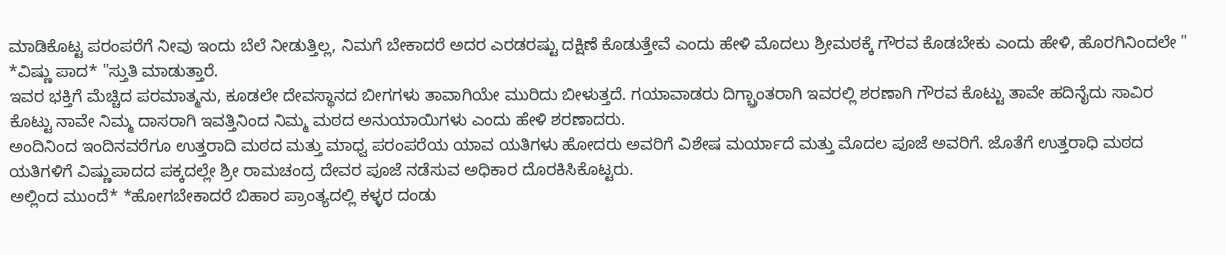ಮಾಡಿಕೊಟ್ಟ ಪರಂಪರೆಗೆ ನೀವು ಇಂದು ಬೆಲೆ ನೀಡುತ್ತಿಲ್ಲ, ನಿಮಗೆ ಬೇಕಾದರೆ ಅದರ ಎರಡರಷ್ಟು ದಕ್ಷಿಣೆ ಕೊಡುತ್ತೇವೆ ಎಂದು ಹೇಳಿ ಮೊದಲು ಶ್ರೀಮಠಕ್ಕೆ ಗೌರವ ಕೊಡಬೇಕು ಎಂದು ಹೇಳಿ, ಹೊರಗಿನಿಂದಲೇ " *ವಿಷ್ಣು ಪಾದ* "ಸ್ತುತಿ ಮಾಡುತ್ತಾರೆ.
ಇವರ ಭಕ್ತಿಗೆ ಮೆಚ್ಚಿದ ಪರಮಾತ್ಮನು, ಕೂಡಲೇ ದೇವಸ್ಥಾನದ ಬೀಗಗಳು ತಾವಾಗಿಯೇ ಮುರಿದು ಬೀಳುತ್ತದೆ. ಗಯಾವಾಡರು ದಿಗ್ಬ್ರಾಂತರಾಗಿ ಇವರಲ್ಲಿ ಶರಣಾಗಿ ಗೌರವ ಕೊಟ್ಟು ತಾವೇ ಹದಿನೈದು ಸಾವಿರ ಕೊಟ್ಟು ನಾವೇ ನಿಮ್ಮ ದಾಸರಾಗಿ ಇವತ್ತಿನಿಂದ ನಿಮ್ಮ ಮಠದ ಅನುಯಾಯಿಗಳು ಎಂದು ಹೇಳಿ ಶರಣಾದರು.
ಅಂದಿನಿಂದ ಇಂದಿನವರೆಗೂ ಉತ್ತರಾದಿ ಮಠದ ಮತ್ತು ಮಾಧ್ವ ಪರಂಪರೆಯ ಯಾವ ಯತಿಗಳು ಹೋದರು ಅವರಿಗೆ ವಿಶೇಷ ಮರ್ಯಾದೆ ಮತ್ತು ಮೊದಲ ಪೂಜೆ ಅವರಿಗೆ. ಜೊತೆಗೆ ಉತ್ತರಾಧಿ ಮಠದ ಯತಿಗಳಿಗೆ ವಿಷ್ಣುಪಾದದ ಪಕ್ಕದಲ್ಲೇ ಶ್ರೀ ರಾಮಚಂದ್ರ ದೇವರ ಪೂಜೆ ನಡೆಸುವ ಅಧಿಕಾರ ದೊರಕಿಸಿಕೊಟ್ಟರು.
ಅಲ್ಲಿಂದ ಮುಂದೆ* *ಹೋಗಬೇಕಾದರೆ ಬಿಹಾರ ಪ್ರಾಂತ್ಯದಲ್ಲಿ ಕಳ್ಳರ ದಂಡು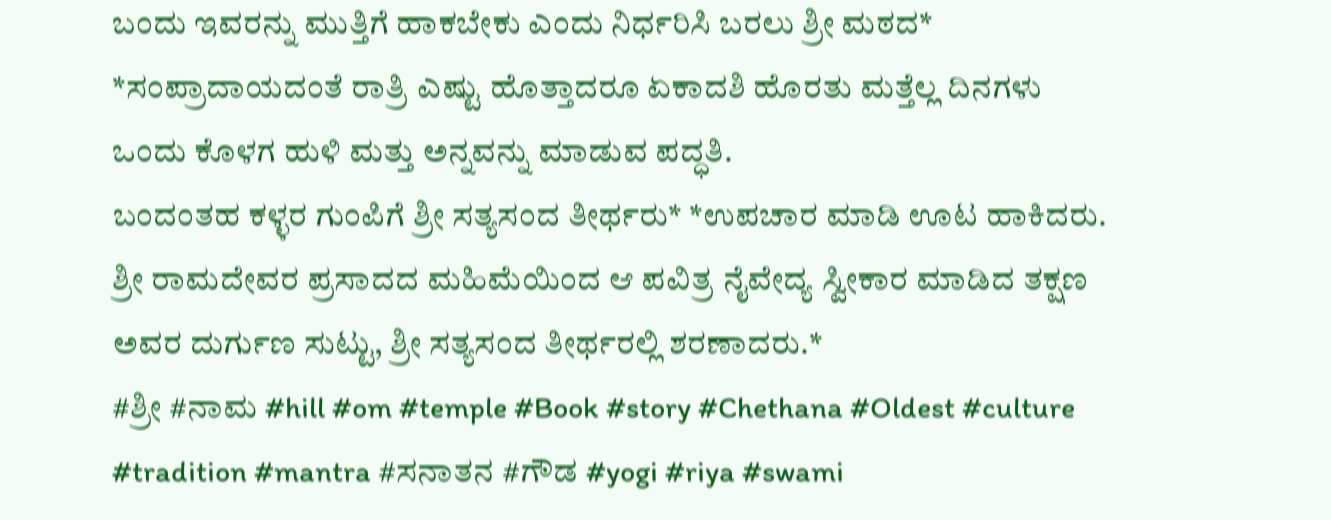ಬಂದು ಇವರನ್ನು ಮುತ್ತಿಗೆ ಹಾಕಬೇಕು ಎಂದು ನಿರ್ಧರಿಸಿ ಬರಲು ಶ್ರೀ ಮಠದ* *ಸಂಪ್ರಾದಾಯದಂತೆ ರಾತ್ರಿ ಎಷ್ಟು ಹೊತ್ತಾದರೂ ಏಕಾದಶಿ ಹೊರತು ಮತ್ತೆಲ್ಲ ದಿನಗಳು ಒಂದು ಕೊಳಗ ಹುಳಿ ಮತ್ತು ಅನ್ನವನ್ನು ಮಾಡುವ ಪದ್ಧತಿ.
ಬಂದಂತಹ ಕಳ್ಳರ ಗುಂಪಿಗೆ ಶ್ರೀ ಸತ್ಯಸಂದ ತೀರ್ಥರು* *ಉಪಚಾರ ಮಾಡಿ ಊಟ ಹಾಕಿದರು. ಶ್ರೀ ರಾಮದೇವರ ಪ್ರಸಾದದ ಮಹಿಮೆಯಿಂದ ಆ ಪವಿತ್ರ ನೈವೇದ್ಯ ಸ್ವೀಕಾರ ಮಾಡಿದ ತಕ್ಷಣ ಅವರ ದುರ್ಗುಣ ಸುಟ್ಟು, ಶ್ರೀ ಸತ್ಯಸಂದ ತೀರ್ಥರಲ್ಲಿ ಶರಣಾದರು.*
#ಶ್ರೀ #ನಾಮ #hill #om #temple #Book #story #Chethana #Oldest #culture #tradition #mantra #ಸನಾತನ #ಗೌಡ #yogi #riya #swami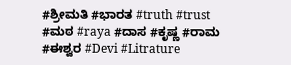#ಶ್ರೀಮತಿ #ಭಾರತ #truth #trust #ಮಠ #raya #ದಾಸ #ಕೃಷ್ಣ #ರಾಮ #ಈಶ್ವರ #Devi #Litrature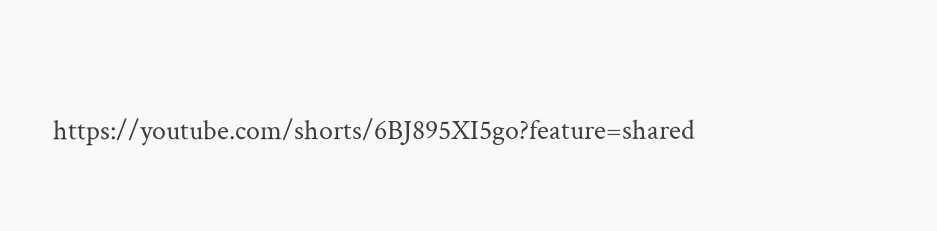https://youtube.com/shorts/6BJ895XI5go?feature=shared